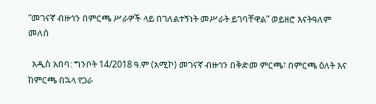“መገናኛ ብዙኅን በምርጫ ሥራዎች ላይ በገለልተኝነት መሥራት ይገባቸዋል” ወይዘሮ እናትዓለም መለሰ

  አዲስ አበባ: ግንቦት 14/2018 ዓ.ም (አሚኮ) መገናኛ ብዙኅን በቅድመ ምርጫ፣ በምርጫ ዕለት እና ከምርጫ በኋላ የጋራ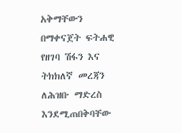አቅማቸውን በማቀናጀት ፍትሐዊ የዘገባ ሽፋን እና ትክክለኛ መረጃን ለሕዝቡ ማድረስ እንደሚጠበቅባቸው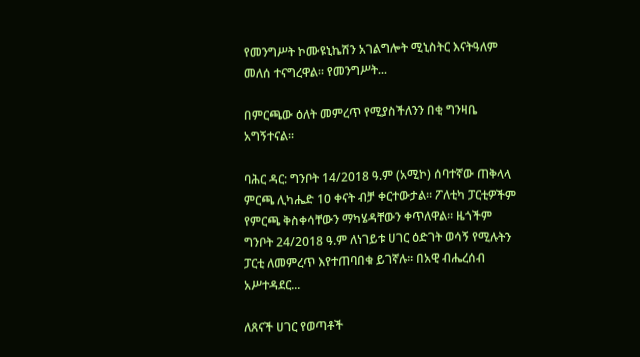የመንግሥት ኮሙዩኒኬሽን አገልግሎት ሚኒስትር እናትዓለም መለሰ ተናግረዋል። የመንግሥት...

በምርጫው ዕለት መምረጥ የሚያስችለንን በቂ ግንዛቤ አግኝተናል።

ባሕር ዳር: ግንቦት 14/2018 ዓ.ም (አሚኮ) ሰባተኛው ጠቅላላ ምርጫ ሊካሔድ 10 ቀናት ብቻ ቀርተውታል። ፖለቲካ ፓርቲዎችም የምርጫ ቅስቀሳቸውን ማካሄዳቸውን ቀጥለዋል። ዜጎችም ግንቦት 24/2018 ዓ.ም ለነገይቱ ሀገር ዕድገት ወሳኝ የሚሉትን ፓርቲ ለመምረጥ እየተጠባበቁ ይገኛሉ። በአዊ ብሔረሰብ አሥተዳደር...

ለጸናች ሀገር የወጣቶች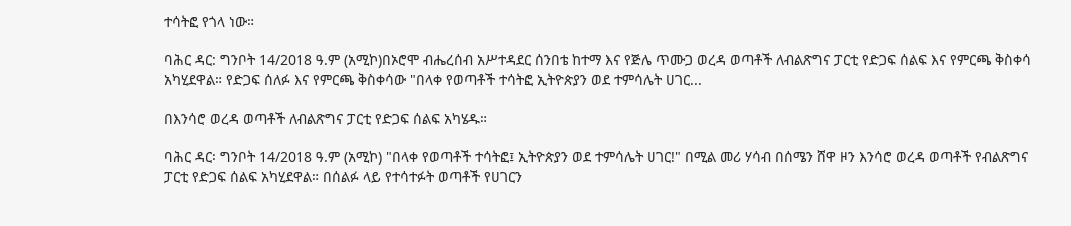ተሳትፎ የጎላ ነው።

ባሕር ዳር: ግንቦት 14/2018 ዓ.ም (አሚኮ)በኦሮሞ ብሔረሰብ አሥተዳደር ሰንበቴ ከተማ እና የጅሌ ጥሙጋ ወረዳ ወጣቶች ለብልጽግና ፓርቲ የድጋፍ ሰልፍ እና የምርጫ ቅስቀሳ አካሂደዋል። የድጋፍ ሰለፉ እና የምርጫ ቅስቀሳው "በላቀ የወጣቶች ተሳትፎ ኢትዮጵያን ወደ ተምሳሌት ሀገር...

በእንሳሮ ወረዳ ወጣቶች ለብልጽግና ፓርቲ የድጋፍ ሰልፍ አካሄዱ።

ባሕር ዳር፡ ግንቦት 14/2018 ዓ.ም (አሚኮ) "በላቀ የወጣቶች ተሳትፎ፤ ኢትዮጵያን ወደ ተምሳሌት ሀገር!" በሚል መሪ ሃሳብ በሰሜን ሸዋ ዞን እንሳሮ ወረዳ ወጣቶች የብልጽግና ፓርቲ የድጋፍ ሰልፍ አካሂደዋል። በሰልፉ ላይ የተሳተፉት ወጣቶች የሀገርን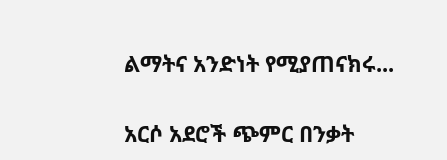ልማትና አንድነት የሚያጠናክሩ...

አርሶ አደሮች ጭምር በንቃት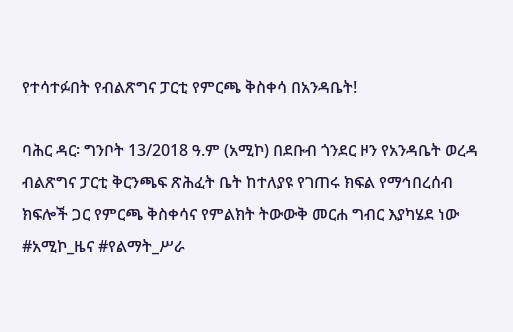የተሳተፉበት የብልጽግና ፓርቲ የምርጫ ቅስቀሳ በአንዳቤት!

ባሕር ዳር፡ ግንቦት 13/2018 ዓ.ም (አሚኮ) በደቡብ ጎንደር ዞን የአንዳቤት ወረዳ ብልጽግና ፓርቲ ቅርንጫፍ ጽሕፈት ቤት ከተለያዩ የገጠሩ ክፍል የማኅበረሰብ ክፍሎች ጋር የምርጫ ቅስቀሳና የምልክት ትውውቅ መርሐ ግብር እያካሄደ ነው #አሚኮ_ዜና #የልማት_ሥራ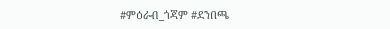#ምዕራብ_ጎጃም #ደንበጫ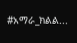#አማራ_ክልል...